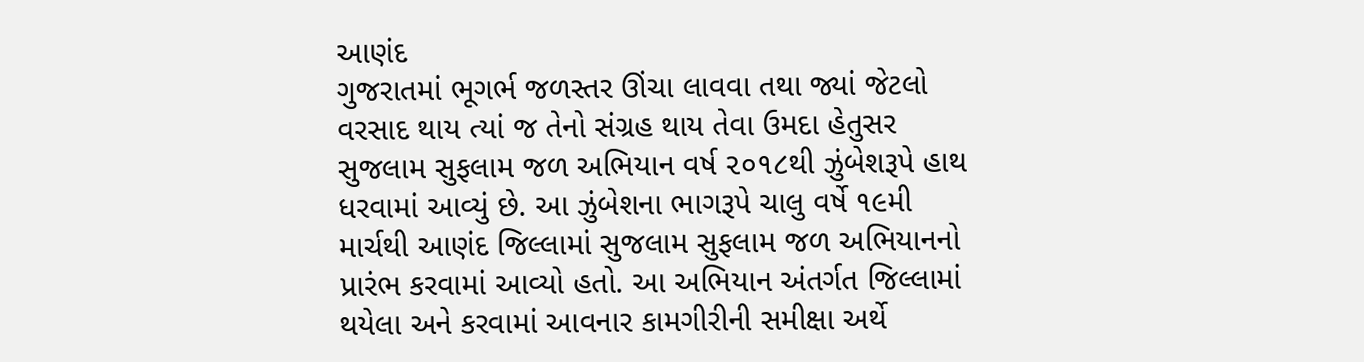આણંદ
ગુજરાતમાં ભૂગર્ભ જળસ્તર ઊંચા લાવવા તથા જ્યાં જેટલો વરસાદ થાય ત્યાં જ તેનો સંગ્રહ થાય તેવા ઉમદા હેતુસર સુજલામ સુફલામ જળ અભિયાન વર્ષ ૨૦૧૮થી ઝુંબેશરૂપે હાથ ધરવામાં આવ્યું છે. આ ઝુંબેશના ભાગરૂપે ચાલુ વર્ષે ૧૯મી માર્ચથી આણંદ જિલ્લામાં સુજલામ સુફલામ જળ અભિયાનનો પ્રારંભ કરવામાં આવ્યો હતો. આ અભિયાન અંતર્ગત જિલ્લામાં થયેલા અને કરવામાં આવનાર કામગીરીની સમીક્ષા અર્થે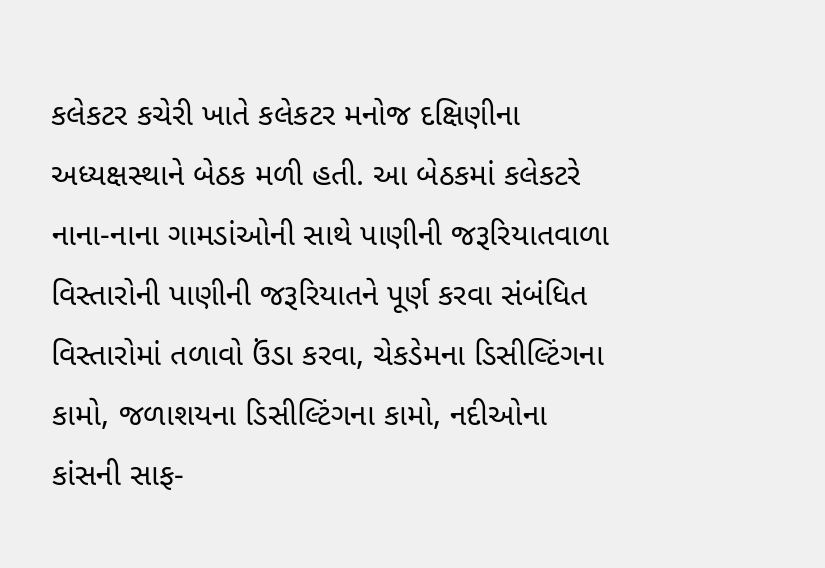કલેકટર કચેરી ખાતે કલેકટર મનોજ દક્ષિણીના અધ્યક્ષસ્થાને બેઠક મળી હતી. આ બેઠકમાં કલેકટરે નાના-નાના ગામડાંઓની સાથે પાણીની જરૂરિયાતવાળા વિસ્તારોની પાણીની જરૂરિયાતને પૂર્ણ કરવા સંબંધિત વિસ્તારોમાં તળાવો ઉંડા કરવા, ચેકડેમના ડિસીલ્ટિંગના કામો, જળાશયના ડિસીલ્ટિંગના કામો, નદીઓના કાંસની સાફ-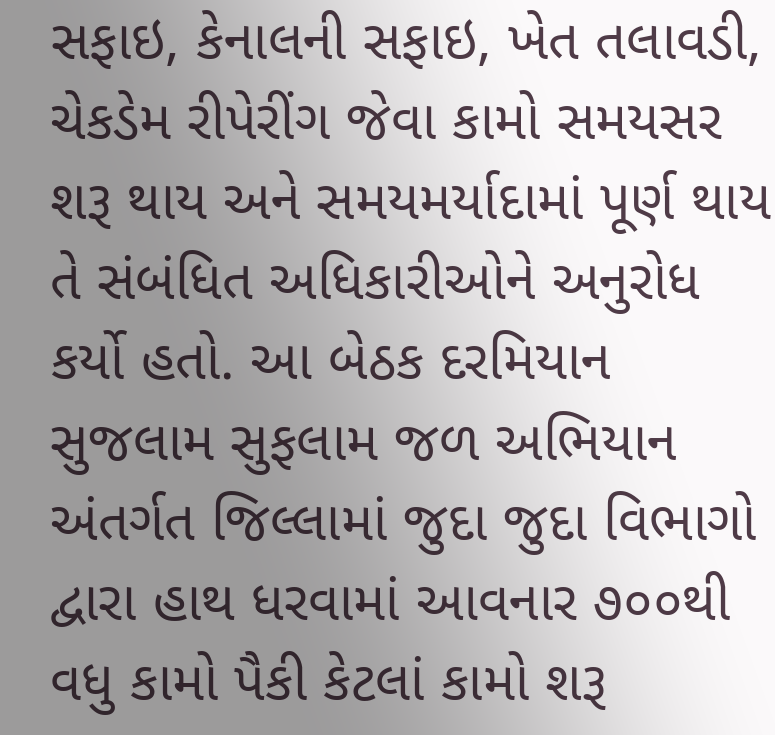સફાઇ, કેનાલની સફાઇ, ખેત તલાવડી, ચેકડેમ રીપેરીંગ જેવા કામો સમયસર શરૂ થાય અને સમયમર્યાદામાં પૂર્ણ થાય તે સંબંધિત અધિકારીઓને અનુરોધ કર્યો હતો. આ બેઠક દરમિયાન સુજલામ સુફલામ જળ અભિયાન અંતર્ગત જિલ્લામાં જુદા જુદા વિભાગો દ્વારા હાથ ધરવામાં આવનાર ૭૦૦થી વધુ કામો પૈકી કેટલાં કામો શરૂ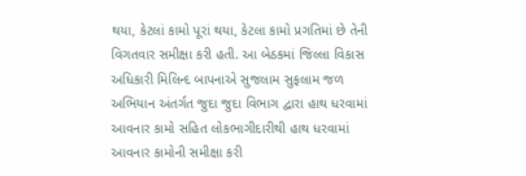થયા, કેટલાં કામો પૂરાં થયા, કેટલા કામો પ્રગતિમાં છે તેની વિગતવાર સમીક્ષા કરી હતી. આ બેઠકમાં જિલ્લા વિકાસ અધિકારી મિલિન્દ બાપનાએ સુજલામ સુફલામ જળ અભિયાન અંતર્ગત જુદા જુદા વિભાગ દ્વારા હાથ ધરવામાં આવનાર કામો સહિત લોકભાગીદારીથી હાથ ધરવામાં આવનાર કામોની સમીક્ષા કરી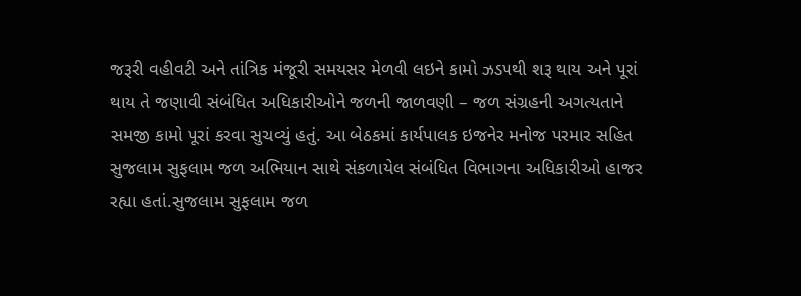જરૂરી વહીવટી અને તાંત્રિક મંજૂરી સમયસર મેળવી લઇને કામો ઝડપથી શરૂ થાય અને પૂરાં થાય તે જણાવી સંબંધિત અધિકારીઓને જળની જાળવણી – જળ સંગ્રહની અગત્યતાને સમજી કામો પૂરાં કરવા સુચવ્યું હતું. આ બેઠકમાં કાર્યપાલક ઇજનેર મનોજ પરમાર સહિત સુજલામ સુફલામ જળ અભિયાન સાથે સંકળાયેલ સંબંધિત વિભાગના અધિકારીઓ હાજર રહ્યા હતાં.સુજલામ સુફલામ જળ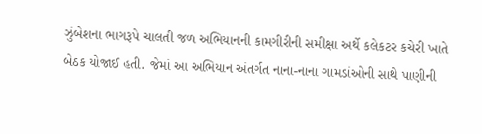ઝુંબેશના ભાગરૂપે ચાલતી જળ અભિયાનની કામગીરીની સમીક્ષા અર્થે કલેકટર કચેરી ખાતે બેઠક યોજાઈ હતી. જેમાં આ અભિયાન અંતર્ગત નાના-નાના ગામડાંઓની સાથે પાણીની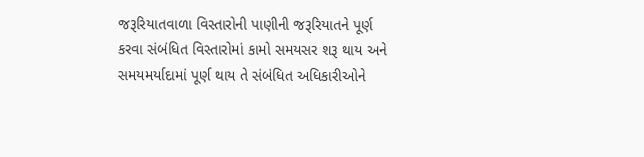જરૂરિયાતવાળા વિસ્તારોની પાણીની જરૂરિયાતને પૂર્ણ કરવા સંબંધિત વિસ્તારોમાં કામો સમયસર શરૂ થાય અને સમયમર્યાદામાં પૂર્ણ થાય તે સંબંધિત અધિકારીઓને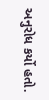અનુરોધ કર્યો હતો.